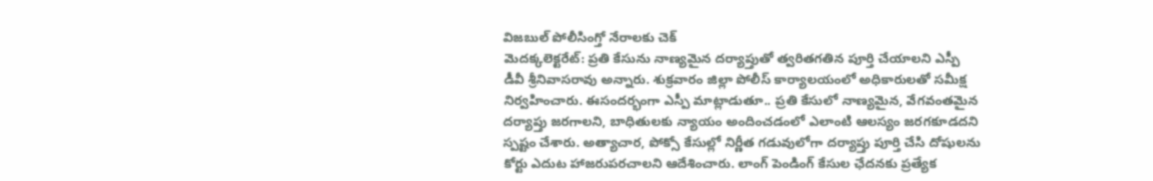విజబుల్ పోలీసింగ్తో నేరాలకు చెక్
మెదక్కలెక్టరేట్: ప్రతి కేసును నాణ్యమైన దర్యాప్తుతో త్వరితగతిన పూర్తి చేయాలని ఎస్పీ డీవీ శ్రీనివాసరావు అన్నారు. శుక్రవారం జిల్లా పోలీస్ కార్యాలయంలో అధికారులతో సమీక్ష నిర్వహించారు. ఈసందర్భంగా ఎస్పీ మాట్లాడుతూ.. ప్రతి కేసులో నాణ్యమైన, వేగవంతమైన దర్యాప్తు జరగాలని, బాధితులకు న్యాయం అందించడంలో ఎలాంటి ఆలస్యం జరగకూడదని స్పష్టం చేశారు. అత్యాచార, పోక్సో కేసుల్లో నిర్ణీత గడువులోగా దర్యాప్తు పూర్తి చేసి దోషులను కోర్టు ఎదుట హాజరుపరచాలని ఆదేశించారు. లాంగ్ పెండింగ్ కేసుల ఛేదనకు ప్రత్యేక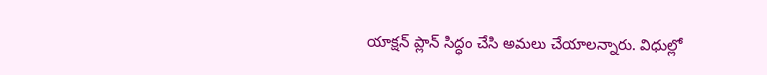యాక్షన్ ప్లాన్ సిద్ధం చేసి అమలు చేయాలన్నారు. విధుల్లో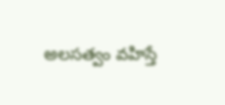అలసత్వం వహిస్తే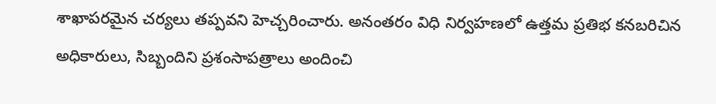శాఖాపరమైన చర్యలు తప్పవని హెచ్చరించారు. అనంతరం విధి నిర్వహణలో ఉత్తమ ప్రతిభ కనబరిచిన అధికారులు, సిబ్బందిని ప్రశంసాపత్రాలు అందించి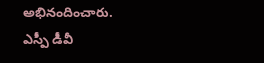అభినందించారు.
ఎస్పీ డీవీ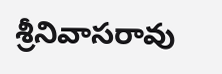శ్రీనివాసరావు